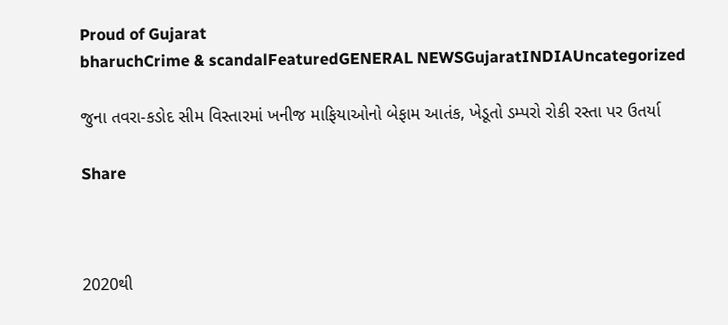Proud of Gujarat
bharuchCrime & scandalFeaturedGENERAL NEWSGujaratINDIAUncategorized

જુના તવરા-કડોદ સીમ વિસ્તારમાં ખનીજ માફિયાઓનો બેફામ આતંક, ખેડૂતો ડમ્પરો રોકી રસ્તા પર ઉતર્યા

Share



2020થી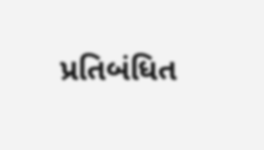પ્રતિબંધિત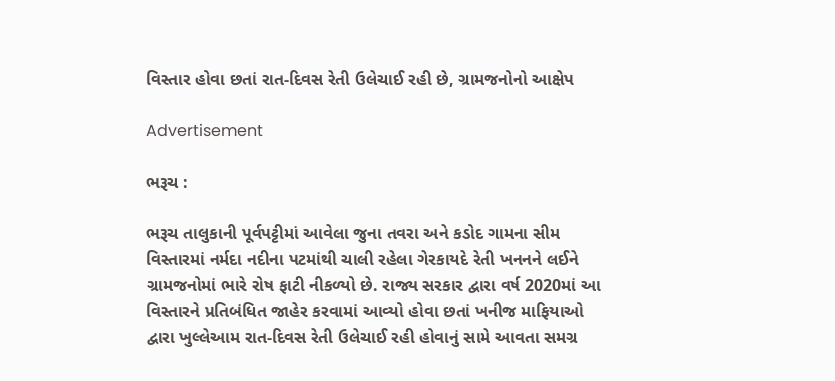વિસ્તાર હોવા છતાં રાત-દિવસ રેતી ઉલેચાઈ રહી છે, ગ્રામજનોનો આક્ષેપ

Advertisement

ભરૂચ :

ભરૂચ તાલુકાની પૂર્વપટ્ટીમાં આવેલા જુના તવરા અને કડોદ ગામના સીમ વિસ્તારમાં નર્મદા નદીના પટમાંથી ચાલી રહેલા ગેરકાયદે રેતી ખનનને લઈને ગ્રામજનોમાં ભારે રોષ ફાટી નીકળ્યો છે. રાજ્ય સરકાર દ્વારા વર્ષ 2020માં આ વિસ્તારને પ્રતિબંધિત જાહેર કરવામાં આવ્યો હોવા છતાં ખનીજ માફિયાઓ દ્વારા ખુલ્લેઆમ રાત-દિવસ રેતી ઉલેચાઈ રહી હોવાનું સામે આવતા સમગ્ર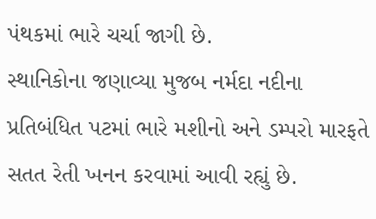પંથકમાં ભારે ચર્ચા જાગી છે.
સ્થાનિકોના જણાવ્યા મુજબ નર્મદા નદીના પ્રતિબંધિત પટમાં ભારે મશીનો અને ડમ્પરો મારફતે સતત રેતી ખનન કરવામાં આવી રહ્યું છે.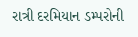રાત્રી દરમિયાન ડમ્પરોની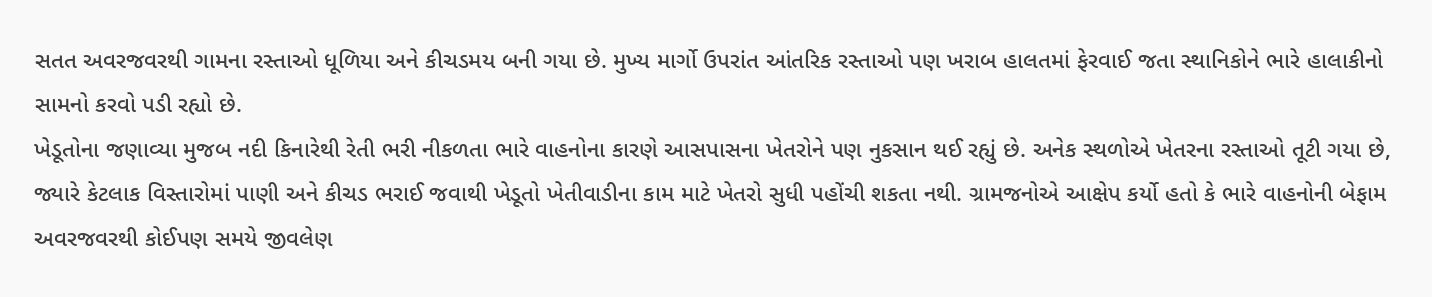સતત અવરજવરથી ગામના રસ્તાઓ ધૂળિયા અને કીચડમય બની ગયા છે. મુખ્ય માર્ગો ઉપરાંત આંતરિક રસ્તાઓ પણ ખરાબ હાલતમાં ફેરવાઈ જતા સ્થાનિકોને ભારે હાલાકીનો સામનો કરવો પડી રહ્યો છે.
ખેડૂતોના જણાવ્યા મુજબ નદી કિનારેથી રેતી ભરી નીકળતા ભારે વાહનોના કારણે આસપાસના ખેતરોને પણ નુકસાન થઈ રહ્યું છે. અનેક સ્થળોએ ખેતરના રસ્તાઓ તૂટી ગયા છે, જ્યારે કેટલાક વિસ્તારોમાં પાણી અને કીચડ ભરાઈ જવાથી ખેડૂતો ખેતીવાડીના કામ માટે ખેતરો સુધી પહોંચી શકતા નથી. ગ્રામજનોએ આક્ષેપ કર્યો હતો કે ભારે વાહનોની બેફામ અવરજવરથી કોઈપણ સમયે જીવલેણ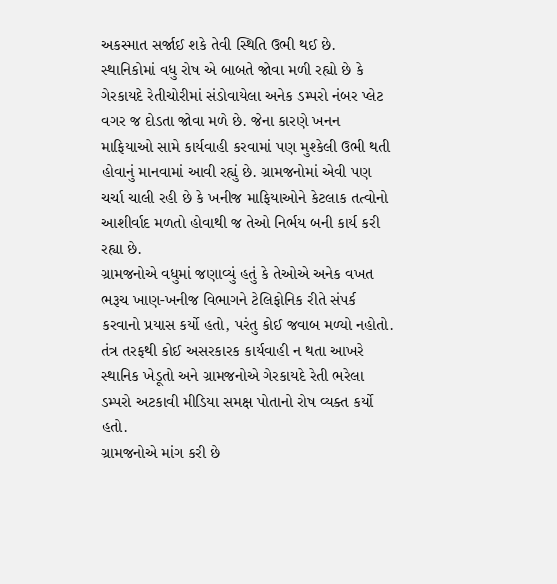અકસ્માત સર્જાઈ શકે તેવી સ્થિતિ ઉભી થઈ છે.
સ્થાનિકોમાં વધુ રોષ એ બાબતે જોવા મળી રહ્યો છે કે ગેરકાયદે રેતીચોરીમાં સંડોવાયેલા અનેક ડમ્પરો નંબર પ્લેટ વગર જ દોડતા જોવા મળે છે. જેના કારણે ખનન માફિયાઓ સામે કાર્યવાહી કરવામાં પણ મુશ્કેલી ઉભી થતી હોવાનું માનવામાં આવી રહ્યું છે. ગ્રામજનોમાં એવી પણ ચર્ચા ચાલી રહી છે કે ખનીજ માફિયાઓને કેટલાક તત્વોનો આશીર્વાદ મળતો હોવાથી જ તેઓ નિર્ભય બની કાર્ય કરી રહ્યા છે.
ગ્રામજનોએ વધુમાં જણાવ્યું હતું કે તેઓએ અનેક વખત ભરૂચ ખાણ-ખનીજ વિભાગને ટેલિફોનિક રીતે સંપર્ક કરવાનો પ્રયાસ કર્યો હતો, પરંતુ કોઈ જવાબ મળ્યો નહોતો. તંત્ર તરફથી કોઈ અસરકારક કાર્યવાહી ન થતા આખરે સ્થાનિક ખેડૂતો અને ગ્રામજનોએ ગેરકાયદે રેતી ભરેલા ડમ્પરો અટકાવી મીડિયા સમક્ષ પોતાનો રોષ વ્યક્ત કર્યો હતો.
ગ્રામજનોએ માંગ કરી છે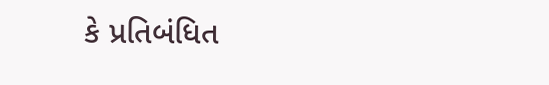કે પ્રતિબંધિત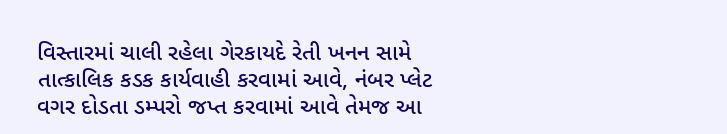વિસ્તારમાં ચાલી રહેલા ગેરકાયદે રેતી ખનન સામે તાત્કાલિક કડક કાર્યવાહી કરવામાં આવે, નંબર પ્લેટ વગર દોડતા ડમ્પરો જપ્ત કરવામાં આવે તેમજ આ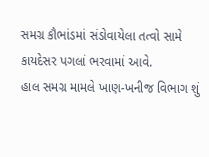સમગ્ર કૌભાંડમાં સંડોવાયેલા તત્વો સામે કાયદેસર પગલાં ભરવામાં આવે.
હાલ સમગ્ર મામલે ખાણ-ખનીજ વિભાગ શું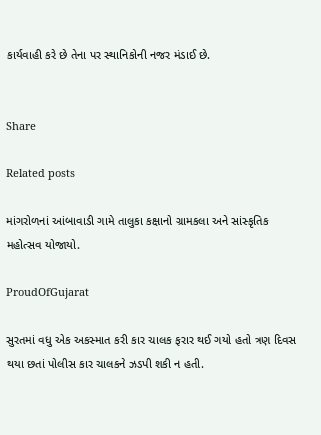કાર્યવાહી કરે છે તેના પર સ્થાનિકોની નજર મંડાઈ છે.


Share

Related posts

માંગરોળનાં આંબાવાડી ગામે તાલુકા કક્ષાનો ગ્રામકલા અને સાંસ્કૃતિક મહોત્સવ યોજાયો.

ProudOfGujarat

સુરતમાં વધુ એક અકસ્માત કરી કાર ચાલક ફરાર થઈ ગયો હતો ત્રણ દિવસ થયા છતાં પોલીસ કાર ચાલકને ઝડપી શકી ન હતી.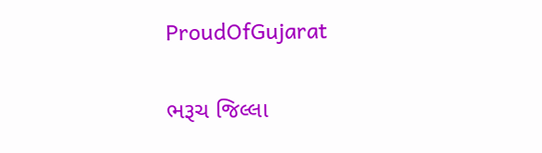ProudOfGujarat

ભરૂચ જિલ્લા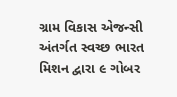ગ્રામ વિકાસ એજન્સી અંતર્ગત સ્વચ્છ ભારત મિશન દ્વારા ૯ ગોબર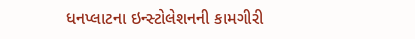ધનપ્લાટના ઇન્સ્ટોલેશનની કામગીરી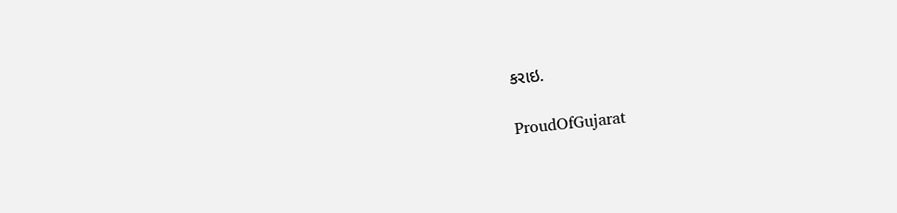કરાઇ.

ProudOfGujarat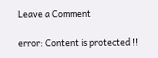Leave a Comment

error: Content is protected !!